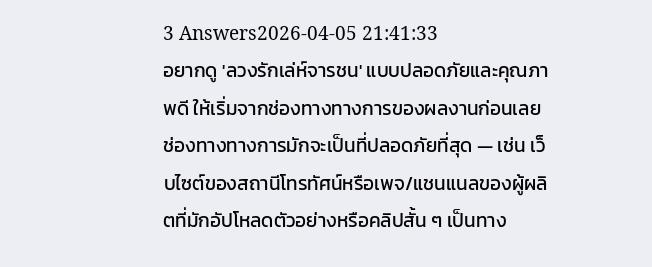3 Answers2026-04-05 21:41:33
อยากดู 'ลวงรักเล่ห์จารชน' แบบปลอดภัยและคุณภาพดี ให้เริ่มจากช่องทางทางการของผลงานก่อนเลย
ช่องทางทางการมักจะเป็นที่ปลอดภัยที่สุด — เช่น เว็บไซต์ของสถานีโทรทัศน์หรือเพจ/แชนแนลของผู้ผลิตที่มักอัปโหลดตัวอย่างหรือคลิปสั้น ๆ เป็นทาง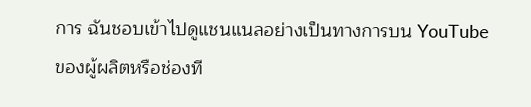การ ฉันชอบเข้าไปดูแชนแนลอย่างเป็นทางการบน YouTube ของผู้ผลิตหรือช่องที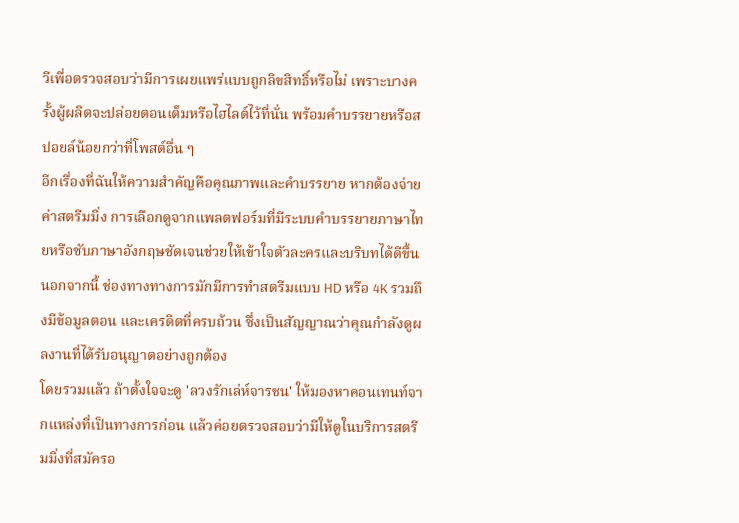วีเพื่อตรวจสอบว่ามีการเผยแพร่แบบถูกลิขสิทธิ์หรือไม่ เพราะบางครั้งผู้ผลิตจะปล่อยตอนเต็มหรือไฮไลต์ไว้ที่นั่น พร้อมคำบรรยายหรือสปอยล์น้อยกว่าที่โพสต์อื่น ๆ
อีกเรื่องที่ฉันให้ความสำคัญคือคุณภาพและคำบรรยาย หากต้องจ่ายค่าสตรีมมิ่ง การเลือกดูจากแพลตฟอร์มที่มีระบบคำบรรยายภาษาไทยหรือซับภาษาอังกฤษชัดเจนช่วยให้เข้าใจตัวละครและบริบทได้ดีขึ้น นอกจากนี้ ช่องทางทางการมักมีการทำสตรีมแบบ HD หรือ 4K รวมถึงมีข้อมูลตอน และเครดิตที่ครบถ้วน ซึ่งเป็นสัญญาณว่าคุณกำลังดูผลงานที่ได้รับอนุญาตอย่างถูกต้อง
โดยรวมแล้ว ถ้าตั้งใจจะดู 'ลวงรักเล่ห์จารชน' ให้มองหาคอนเทนท์จากแหล่งที่เป็นทางการก่อน แล้วค่อยตรวจสอบว่ามีให้ดูในบริการสตรีมมิ่งที่สมัครอ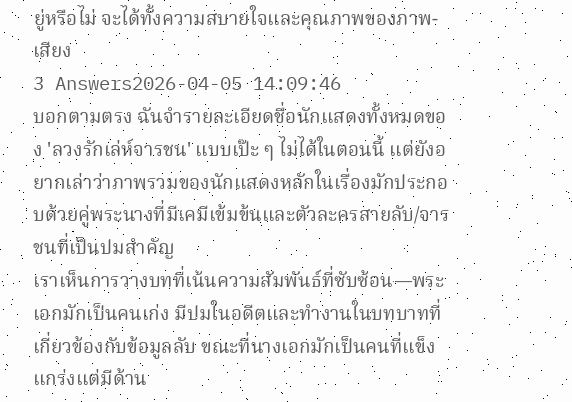ยู่หรือไม่ จะได้ทั้งความสบายใจและคุณภาพของภาพ-เสียง
3 Answers2026-04-05 14:09:46
บอกตามตรง ฉันจำรายละเอียดชื่อนักแสดงทั้งหมดของ 'ลวงรักเล่ห์จารชน' แบบเป๊ะ ๆ ไม่ได้ในตอนนี้ แต่ยังอยากเล่าว่าภาพรวมของนักแสดงหลักในเรื่องมักประกอบด้วยคู่พระนางที่มีเคมีเข้มข้นและตัวละครสายลับ/จารชนที่เป็นปมสำคัญ
เราเห็นการวางบทที่เน้นความสัมพันธ์ที่ซับซ้อน—พระเอกมักเป็นคนเก่ง มีปมในอดีตและทำงานในบทบาทที่เกี่ยวข้องกับข้อมูลลับ ขณะที่นางเอกมักเป็นคนที่แข็งแกร่งแต่มีด้าน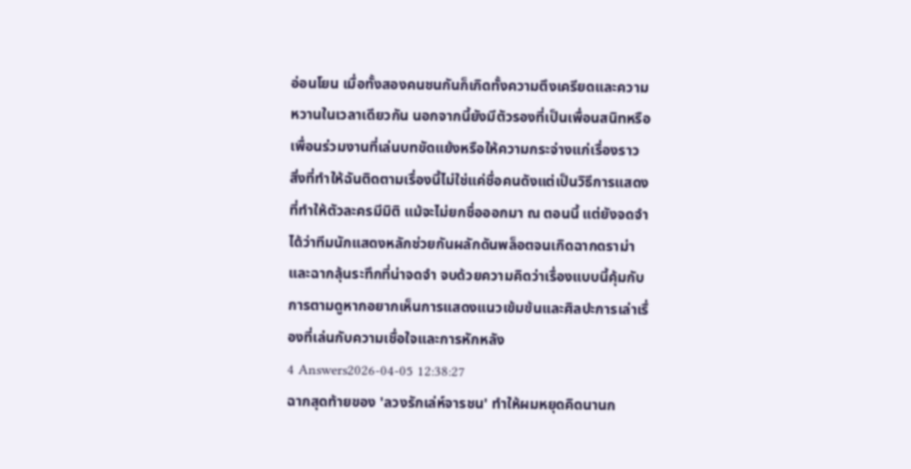อ่อนโยน เมื่อทั้งสองคนชนกันก็เกิดทั้งความตึงเครียดและความหวานในเวลาเดียวกัน นอกจากนี้ยังมีตัวรองที่เป็นเพื่อนสนิทหรือเพื่อนร่วมงานที่เล่นบทขัดแย้งหรือให้ความกระจ่างแก่เรื่องราว
สิ่งที่ทำให้ฉันติดตามเรื่องนี้ไม่ใช่แค่ชื่อคนดังแต่เป็นวิธีการแสดงที่ทำให้ตัวละครมีมิติ แม้จะไม่ยกชื่อออกมา ณ ตอนนี้ แต่ยังจดจำได้ว่าทีมนักแสดงหลักช่วยกันผลักดันพล็อตจนเกิดฉากดราม่าและฉากลุ้นระทึกที่น่าจดจำ จบด้วยความคิดว่าเรื่องแบบนี้คุ้มกับการตามดูหากอยากเห็นการแสดงแนวเข้มข้นและศิลปะการเล่าเรื่องที่เล่นกับความเชื่อใจและการหักหลัง
4 Answers2026-04-05 12:38:27
ฉากสุดท้ายของ 'ลวงรักเล่ห์จารชน' ทำให้ผมหยุดคิดนานก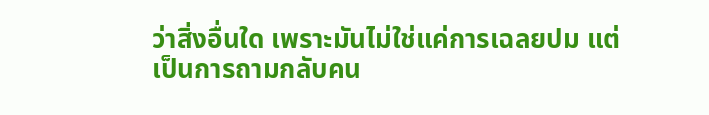ว่าสิ่งอื่นใด เพราะมันไม่ใช่แค่การเฉลยปม แต่เป็นการถามกลับคน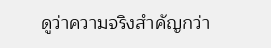ดูว่าความจริงสำคัญกว่า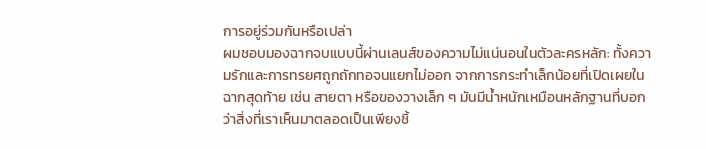การอยู่ร่วมกันหรือเปล่า
ผมชอบมองฉากจบแบบนี้ผ่านเลนส์ของความไม่แน่นอนในตัวละครหลัก: ทั้งความรักและการทรยศถูกถักทอจนแยกไม่ออก จากการกระทำเล็กน้อยที่เปิดเผยในฉากสุดท้าย เช่น สายตา หรือของวางเล็ก ๆ มันมีน้ำหนักเหมือนหลักฐานที่บอกว่าสิ่งที่เราเห็นมาตลอดเป็นเพียงชิ้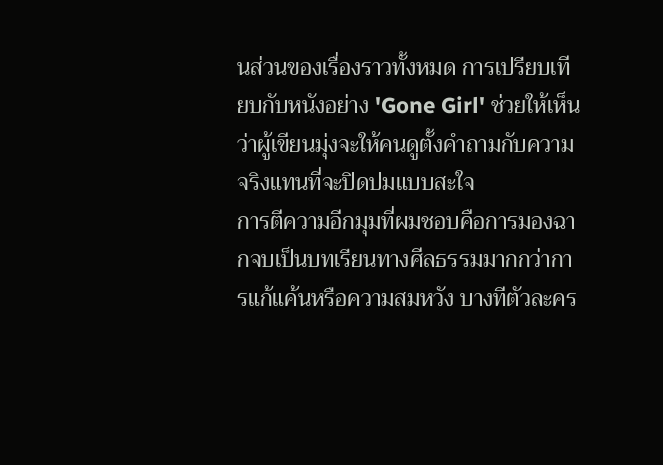นส่วนของเรื่องราวทั้งหมด การเปรียบเทียบกับหนังอย่าง 'Gone Girl' ช่วยให้เห็นว่าผู้เขียนมุ่งจะให้คนดูตั้งคำถามกับความจริงแทนที่จะปิดปมแบบสะใจ
การตีความอีกมุมที่ผมชอบคือการมองฉากจบเป็นบทเรียนทางศีลธรรมมากกว่าการแก้แค้นหรือความสมหวัง บางทีตัวละคร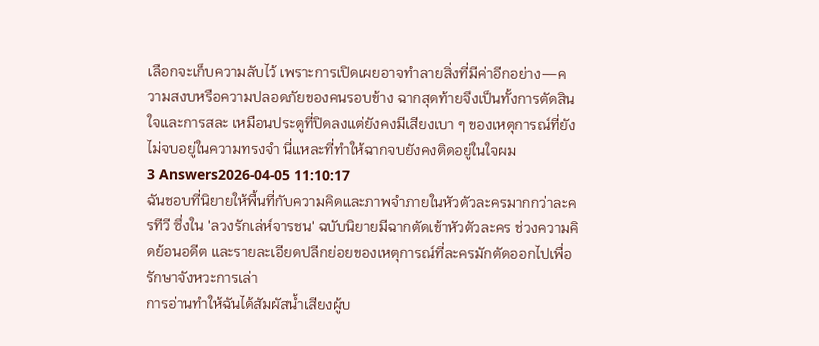เลือกจะเก็บความลับไว้ เพราะการเปิดเผยอาจทำลายสิ่งที่มีค่าอีกอย่าง—ความสงบหรือความปลอดภัยของคนรอบข้าง ฉากสุดท้ายจึงเป็นทั้งการตัดสินใจและการสละ เหมือนประตูที่ปิดลงแต่ยังคงมีเสียงเบา ๆ ของเหตุการณ์ที่ยังไม่จบอยู่ในความทรงจำ นี่แหละที่ทำให้ฉากจบยังคงติดอยู่ในใจผม
3 Answers2026-04-05 11:10:17
ฉันชอบที่นิยายให้พื้นที่กับความคิดและภาพจำภายในหัวตัวละครมากกว่าละครทีวี ซึ่งใน 'ลวงรักเล่ห์จารชน' ฉบับนิยายมีฉากตัดเข้าหัวตัวละคร ช่วงความคิดย้อนอดีต และรายละเอียดปลีกย่อยของเหตุการณ์ที่ละครมักตัดออกไปเพื่อรักษาจังหวะการเล่า
การอ่านทำให้ฉันได้สัมผัสน้ำเสียงผู้บ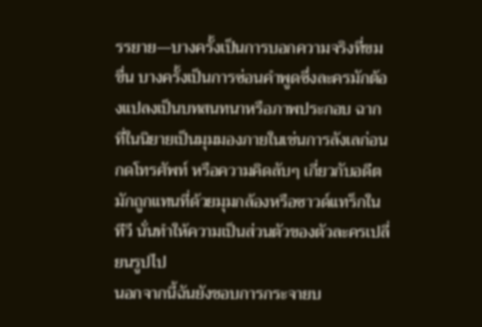รรยาย—บางครั้งเป็นการบอกความจริงที่ขมขื่น บางครั้งเป็นการซ่อนคำพูดซึ่งละครมักต้องแปลงเป็นบทสนทนาหรือภาพประกอบ ฉากที่ในนิยายเป็นมุมมองภายในเช่นการลังเลก่อนกดโทรศัพท์ หรือความคิดลับๆ เกี่ยวกับอดีต มักถูกแทนที่ด้วยมุมกล้องหรือซาวด์แทร็กในทีวี นั่นทำให้ความเป็นส่วนตัวของตัวละครเปลี่ยนรูปไป
นอกจากนี้ฉันยังชอบการกระจายบ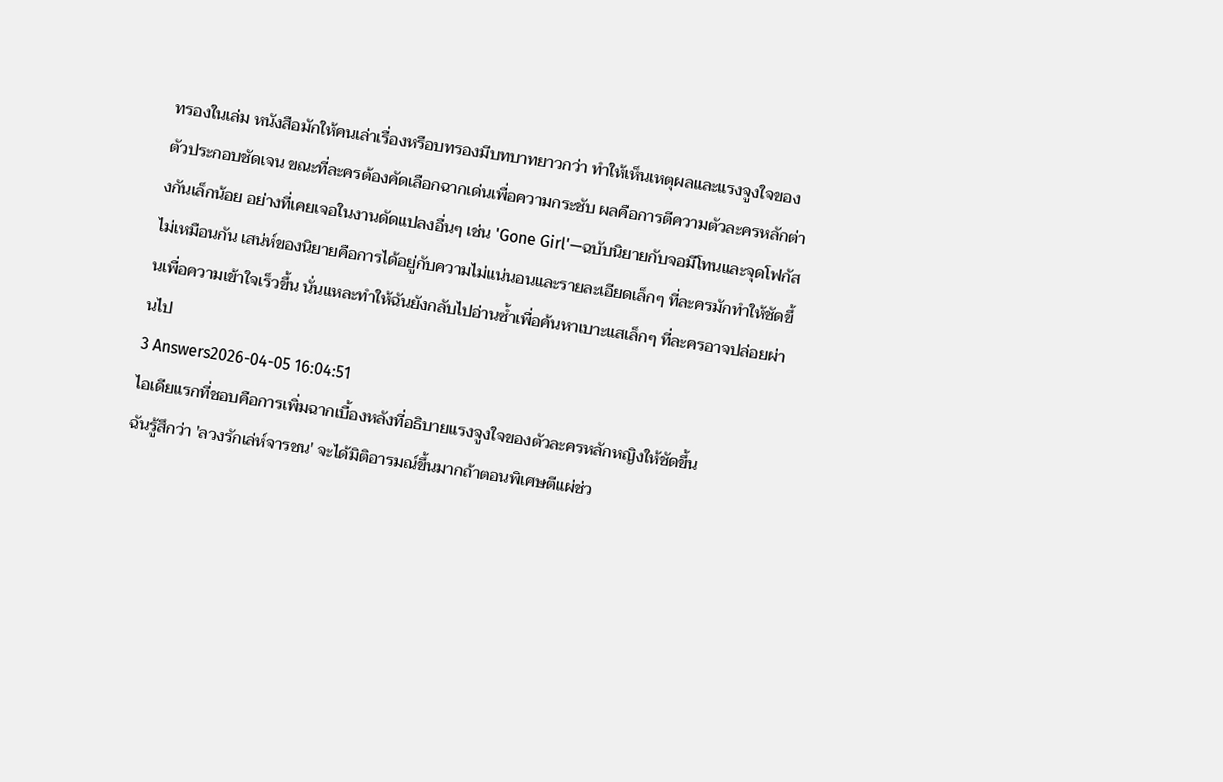ทรองในเล่ม หนังสือมักให้คนเล่าเรื่องหรือบทรองมีบทบาทยาวกว่า ทำให้เห็นเหตุผลและแรงจูงใจของตัวประกอบชัดเจน ขณะที่ละครต้องคัดเลือกฉากเด่นเพื่อความกระชับ ผลคือการตีความตัวละครหลักต่างกันเล็กน้อย อย่างที่เคยเจอในงานดัดแปลงอื่นๆ เช่น 'Gone Girl'—ฉบับนิยายกับจอมีโทนและจุดโฟกัสไม่เหมือนกัน เสน่ห์ของนิยายคือการได้อยู่กับความไม่แน่นอนและรายละเอียดเล็กๆ ที่ละครมักทำให้ชัดขึ้นเพื่อความเข้าใจเร็วขึ้น นั่นแหละทำให้ฉันยังกลับไปอ่านซ้ำเพื่อค้นหาเบาะแสเล็กๆ ที่ละครอาจปล่อยผ่านไป
3 Answers2026-04-05 16:04:51
ไอเดียแรกที่ชอบคือการเพิ่มฉากเบื้องหลังที่อธิบายแรงจูงใจของตัวละครหลักหญิงให้ชัดขึ้น
ฉันรู้สึกว่า 'ลวงรักเล่ห์จารชน' จะได้มิติอารมณ์ขึ้นมากถ้าตอนพิเศษตีแผ่ช่ว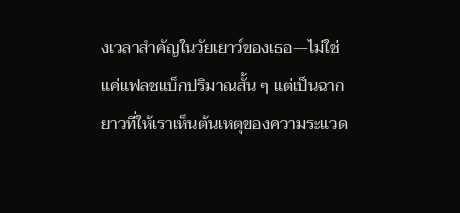งเวลาสำคัญในวัยเยาว์ของเธอ—ไม่ใช่แค่แฟลชแบ็กปริมาณสั้น ๆ แต่เป็นฉากยาวที่ให้เราเห็นต้นเหตุของความระแวด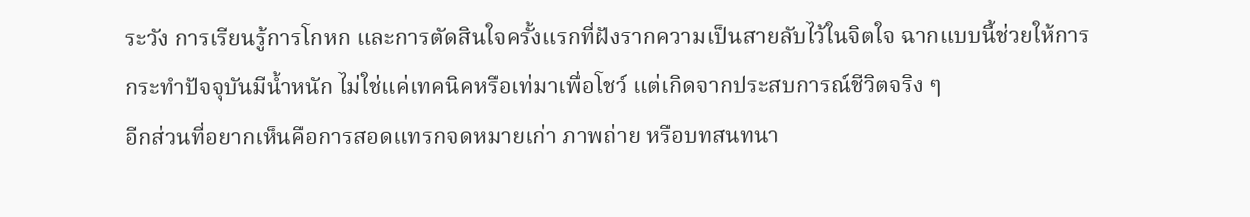ระวัง การเรียนรู้การโกหก และการตัดสินใจครั้งแรกที่ฝังรากความเป็นสายลับไว้ในจิตใจ ฉากแบบนี้ช่วยให้การกระทำปัจจุบันมีน้ำหนัก ไม่ใช่แค่เทคนิคหรือเท่มาเพื่อโชว์ แต่เกิดจากประสบการณ์ชีวิตจริง ๆ
อีกส่วนที่อยากเห็นคือการสอดแทรกจดหมายเก่า ภาพถ่าย หรือบทสนทนา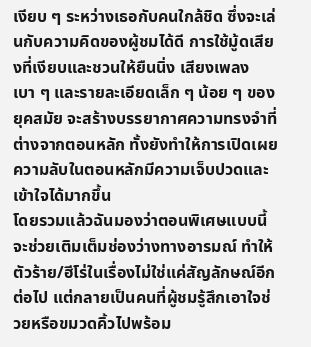เงียบ ๆ ระหว่างเธอกับคนใกล้ชิด ซึ่งจะเล่นกับความคิดของผู้ชมได้ดี การใช้มู้ดเสียงที่เงียบและชวนให้ยืนนิ่ง เสียงเพลงเบา ๆ และรายละเอียดเล็ก ๆ น้อย ๆ ของยุคสมัย จะสร้างบรรยากาศความทรงจำที่ต่างจากตอนหลัก ทั้งยังทำให้การเปิดเผยความลับในตอนหลักมีความเจ็บปวดและเข้าใจได้มากขึ้น
โดยรวมแล้วฉันมองว่าตอนพิเศษแบบนี้จะช่วยเติมเต็มช่องว่างทางอารมณ์ ทำให้ตัวร้าย/ฮีโร่ในเรื่องไม่ใช่แค่สัญลักษณ์อีกต่อไป แต่กลายเป็นคนที่ผู้ชมรู้สึกเอาใจช่วยหรือขมวดคิ้วไปพร้อม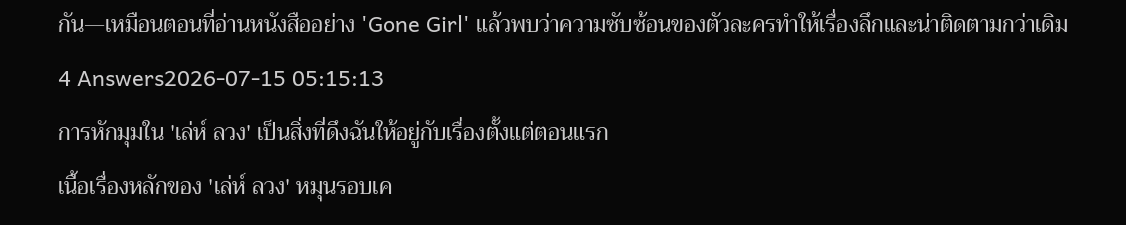กัน—เหมือนตอนที่อ่านหนังสืออย่าง 'Gone Girl' แล้วพบว่าความซับซ้อนของตัวละครทำให้เรื่องลึกและน่าติดตามกว่าเดิม
4 Answers2026-07-15 05:15:13
การหักมุมใน 'เล่ห์ ลวง' เป็นสิ่งที่ดึงฉันให้อยู่กับเรื่องตั้งแต่ตอนแรก
เนื้อเรื่องหลักของ 'เล่ห์ ลวง' หมุนรอบเค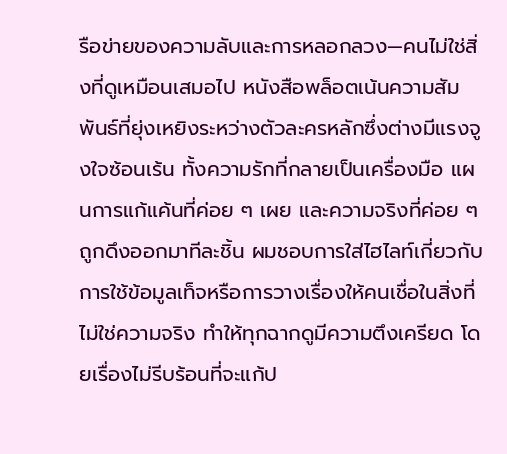รือข่ายของความลับและการหลอกลวง—คนไม่ใช่สิ่งที่ดูเหมือนเสมอไป หนังสือพล็อตเน้นความสัมพันธ์ที่ยุ่งเหยิงระหว่างตัวละครหลักซึ่งต่างมีแรงจูงใจซ้อนเร้น ทั้งความรักที่กลายเป็นเครื่องมือ แผนการแก้แค้นที่ค่อย ๆ เผย และความจริงที่ค่อย ๆ ถูกดึงออกมาทีละชิ้น ผมชอบการใส่ไฮไลท์เกี่ยวกับการใช้ข้อมูลเท็จหรือการวางเรื่องให้คนเชื่อในสิ่งที่ไม่ใช่ความจริง ทำให้ทุกฉากดูมีความตึงเครียด โดยเรื่องไม่รีบร้อนที่จะแก้ป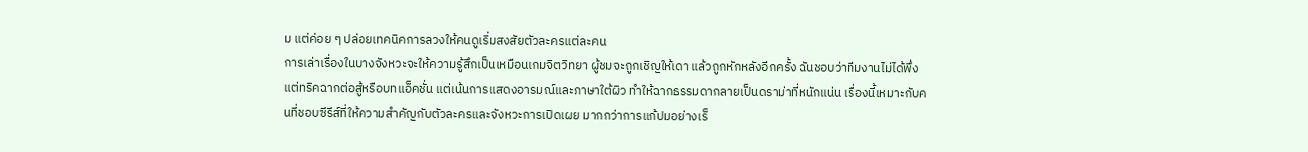ม แต่ค่อย ๆ ปล่อยเทคนิคการลวงให้คนดูเริ่มสงสัยตัวละครแต่ละคน
การเล่าเรื่องในบางจังหวะจะให้ความรู้สึกเป็นเหมือนเกมจิตวิทยา ผู้ชมจะถูกเชิญให้เดา แล้วถูกหักหลังอีกครั้ง ฉันชอบว่าทีมงานไม่ได้พึ่งแต่ทริคฉากต่อสู้หรือบทแอ็คชั่น แต่เน้นการแสดงอารมณ์และภาษาใต้ผิว ทำให้ฉากธรรมดากลายเป็นดราม่าที่หนักแน่น เรื่องนี้เหมาะกับคนที่ชอบซีรีส์ที่ให้ความสำคัญกับตัวละครและจังหวะการเปิดเผย มากกว่าการแก้ปมอย่างเร็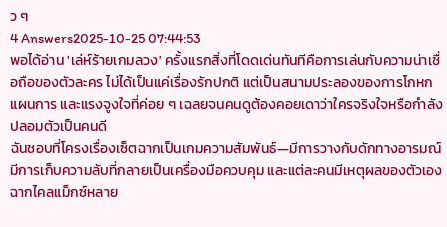ว ๆ
4 Answers2025-10-25 07:44:53
พอได้อ่าน 'เล่ห์ร้ายเกมลวง' ครั้งแรกสิ่งที่โดดเด่นทันทีคือการเล่นกับความน่าเชื่อถือของตัวละคร ไม่ได้เป็นแค่เรื่องรักปกติ แต่เป็นสนามประลองของการโกหก แผนการ และแรงจูงใจที่ค่อย ๆ เฉลยจนคนดูต้องคอยเดาว่าใครจริงใจหรือกำลังปลอมตัวเป็นคนดี
ฉันชอบที่โครงเรื่องเซ็ตฉากเป็นเกมความสัมพันธ์—มีการวางกับดักทางอารมณ์ มีการเก็บความลับที่กลายเป็นเครื่องมือควบคุม และแต่ละคนมีเหตุผลของตัวเอง ฉากไคลแม็กซ์หลาย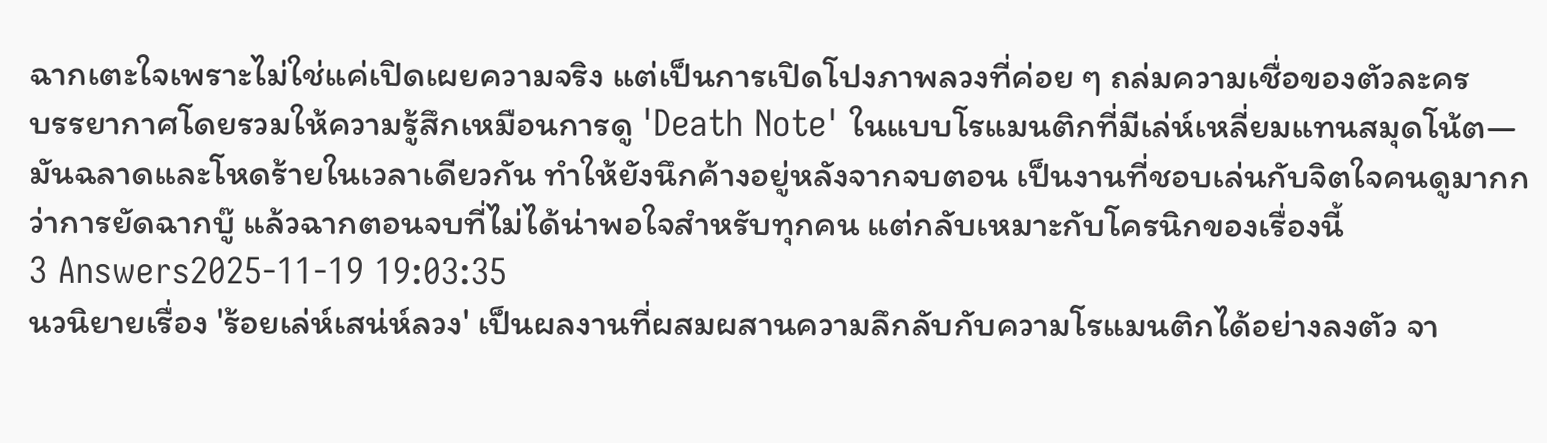ฉากเตะใจเพราะไม่ใช่แค่เปิดเผยความจริง แต่เป็นการเปิดโปงภาพลวงที่ค่อย ๆ ถล่มความเชื่อของตัวละคร
บรรยากาศโดยรวมให้ความรู้สึกเหมือนการดู 'Death Note' ในแบบโรแมนติกที่มีเล่ห์เหลี่ยมแทนสมุดโน้ต—มันฉลาดและโหดร้ายในเวลาเดียวกัน ทำให้ยังนึกค้างอยู่หลังจากจบตอน เป็นงานที่ชอบเล่นกับจิตใจคนดูมากกว่าการยัดฉากบู๊ แล้วฉากตอนจบที่ไม่ได้น่าพอใจสำหรับทุกคน แต่กลับเหมาะกับโครนิกของเรื่องนี้
3 Answers2025-11-19 19:03:35
นวนิยายเรื่อง 'ร้อยเล่ห์เสน่ห์ลวง' เป็นผลงานที่ผสมผสานความลึกลับกับความโรแมนติกได้อย่างลงตัว จา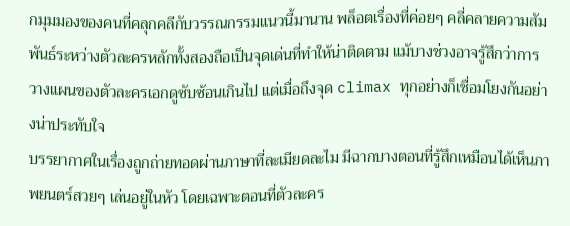กมุมมองของคนที่คลุกคลีกับวรรณกรรมแนวนี้มานาน พล็อตเรื่องที่ค่อยๆ คลี่คลายความสัมพันธ์ระหว่างตัวละครหลักทั้งสองถือเป็นจุดเด่นที่ทำให้น่าติดตาม แม้บางช่วงอาจรู้สึกว่าการวางแผนของตัวละครเอกดูซับซ้อนเกินไป แต่เมื่อถึงจุด climax ทุกอย่างก็เชื่อมโยงกันอย่างน่าประทับใจ
บรรยากาศในเรื่องถูกถ่ายทอดผ่านภาษาที่ละเมียดละไม มีฉากบางตอนที่รู้สึกเหมือนได้เห็นภาพยนตร์สวยๆ เล่นอยู่ในหัว โดยเฉพาะตอนที่ตัวละคร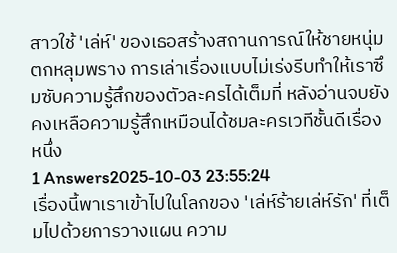สาวใช้ 'เล่ห์' ของเธอสร้างสถานการณ์ให้ชายหนุ่มตกหลุมพราง การเล่าเรื่องแบบไม่เร่งรีบทำให้เราซึมซับความรู้สึกของตัวละครได้เต็มที่ หลังอ่านจบยังคงเหลือความรู้สึกเหมือนได้ชมละครเวทีชั้นดีเรื่องหนึ่ง
1 Answers2025-10-03 23:55:24
เรื่องนี้พาเราเข้าไปในโลกของ 'เล่ห์ร้ายเล่ห์รัก' ที่เต็มไปด้วยการวางแผน ความ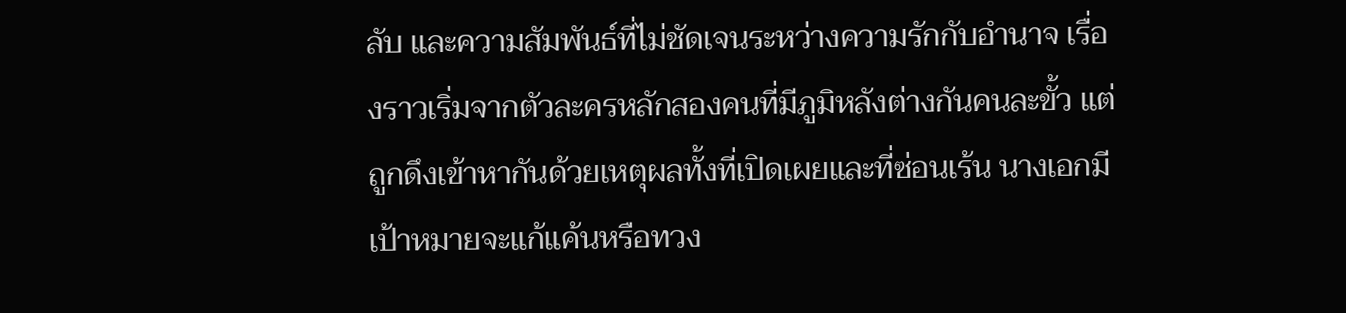ลับ และความสัมพันธ์ที่ไม่ชัดเจนระหว่างความรักกับอำนาจ เรื่องราวเริ่มจากตัวละครหลักสองคนที่มีภูมิหลังต่างกันคนละขั้ว แต่ถูกดึงเข้าหากันด้วยเหตุผลทั้งที่เปิดเผยและที่ซ่อนเร้น นางเอกมีเป้าหมายจะแก้แค้นหรือทวง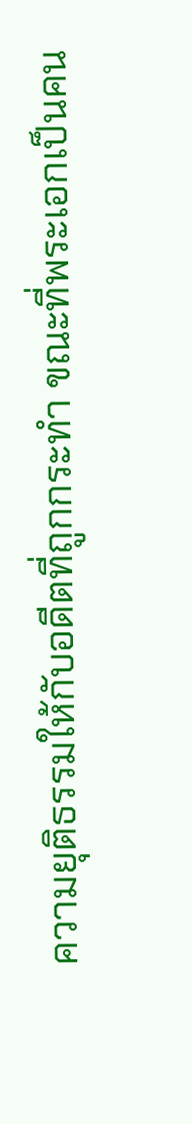ความยุติธรรมให้กับอดีตที่ถูกกระทำ ขณะที่พระเอกเป็นคน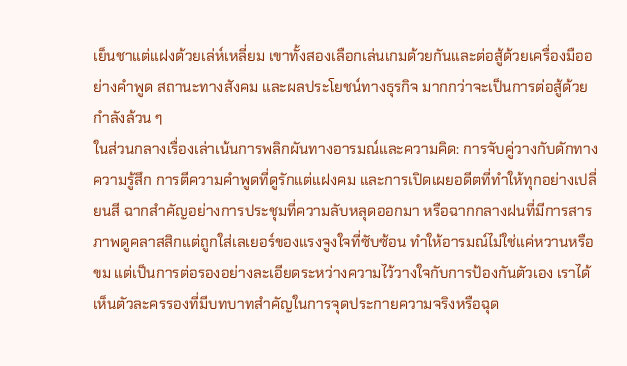เย็นชาแต่แฝงด้วยเล่ห์เหลี่ยม เขาทั้งสองเลือกเล่นเกมด้วยกันและต่อสู้ด้วยเครื่องมืออย่างคำพูด สถานะทางสังคม และผลประโยชน์ทางธุรกิจ มากกว่าจะเป็นการต่อสู้ด้วยกำลังล้วน ๆ
ในส่วนกลางเรื่องเล่าเน้นการพลิกผันทางอารมณ์และความคิด: การจับคู่วางกับดักทางความรู้สึก การตีความคำพูดที่ดูรักแต่แฝงคม และการเปิดเผยอดีตที่ทำให้ทุกอย่างเปลี่ยนสี ฉากสำคัญอย่างการประชุมที่ความลับหลุดออกมา หรือฉากกลางฝนที่มีการสารภาพดูคลาสสิกแต่ถูกใส่เลเยอร์ของแรงจูงใจที่ซับซ้อน ทำให้อารมณ์ไม่ใช่แค่หวานหรือขม แต่เป็นการต่อรองอย่างละเอียดระหว่างความไว้วางใจกับการป้องกันตัวเอง เราได้เห็นตัวละครรองที่มีบทบาทสำคัญในการจุดประกายความจริงหรือฉุด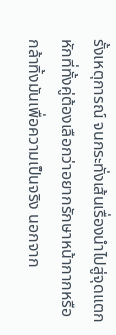รั้งเหตุการณ์ จนกระทั่งเส้นเรื่องนำไปสู่จุดแตกหักที่ทั้งคู่ต้องเลือกว่าอยากรักษาหน้ากากหรือกล้าทิ้งมันเพื่อความเป็นจริง นอกจาก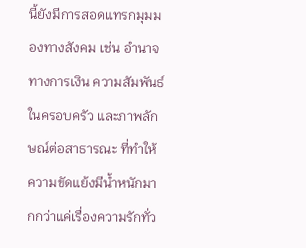นี้ยังมีการสอดแทรกมุมมองทางสังคม เช่น อำนาจทางการเงิน ความสัมพันธ์ในครอบครัว และภาพลักษณ์ต่อสาธารณะ ที่ทำให้ความขัดแย้งมีน้ำหนักมากกว่าแค่เรื่องความรักทั่ว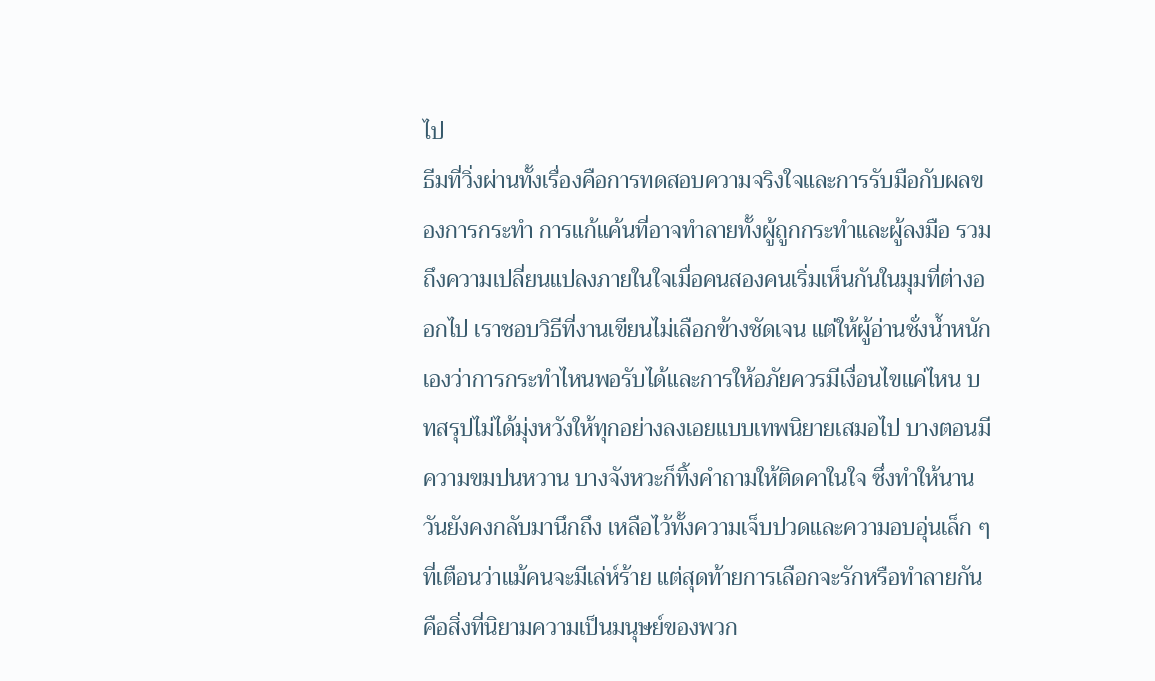ไป
ธีมที่วิ่งผ่านทั้งเรื่องคือการทดสอบความจริงใจและการรับมือกับผลของการกระทำ การแก้แค้นที่อาจทำลายทั้งผู้ถูกกระทำและผู้ลงมือ รวมถึงความเปลี่ยนแปลงภายในใจเมื่อคนสองคนเริ่มเห็นกันในมุมที่ต่างออกไป เราชอบวิธีที่งานเขียนไม่เลือกข้างชัดเจน แต่ให้ผู้อ่านชั่งน้ำหนักเองว่าการกระทำไหนพอรับได้และการให้อภัยควรมีเงื่อนไขแค่ไหน บทสรุปไม่ได้มุ่งหวังให้ทุกอย่างลงเอยแบบเทพนิยายเสมอไป บางตอนมีความขมปนหวาน บางจังหวะก็ทิ้งคำถามให้ติดคาในใจ ซึ่งทำให้นานวันยังคงกลับมานึกถึง เหลือไว้ทั้งความเจ็บปวดและความอบอุ่นเล็ก ๆ ที่เตือนว่าแม้คนจะมีเล่ห์ร้าย แต่สุดท้ายการเลือกจะรักหรือทำลายกันคือสิ่งที่นิยามความเป็นมนุษย์ของพวก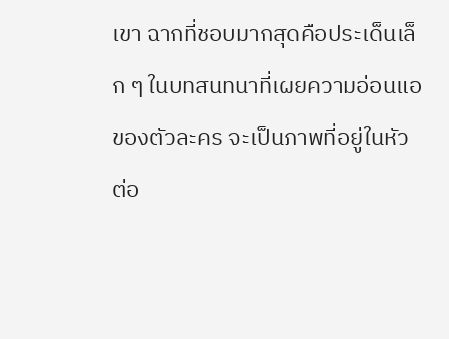เขา ฉากที่ชอบมากสุดคือประเด็นเล็ก ๆ ในบทสนทนาที่เผยความอ่อนแอของตัวละคร จะเป็นภาพที่อยู่ในหัวต่อ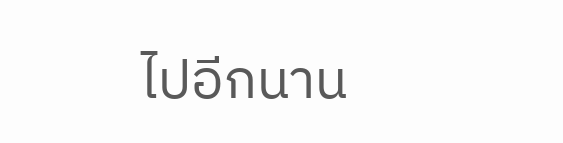ไปอีกนาน